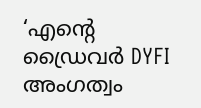‘എന്റെ ഡ്രൈവർ DYFI അംഗത്വം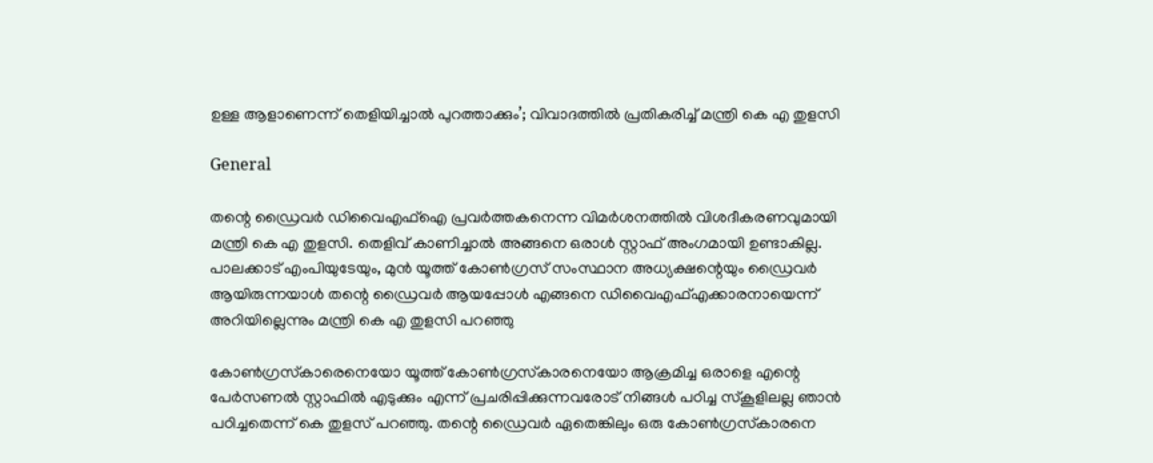ഉള്ള ആളാണെന്ന് തെളിയിച്ചാൽ പുറത്താക്കും’; വിവാദത്തിൽ പ്രതികരിച്ച് മന്ത്രി കെ എ തുളസി

General

തന്റെ ഡ്രൈവർ ഡിവൈഎഫ്ഐ പ്രവർത്തകനെന്ന വിമർശനത്തിൽ വിശദീകരണവുമായി മന്ത്രി കെ എ തുളസി. തെളിവ് കാണിച്ചാൽ അങ്ങനെ ഒരാൾ സ്റ്റാഫ്‌ അംഗമായി ഉണ്ടാകില്ല. പാലക്കാട്‌ എംപിയുടേയും, മുൻ യൂത്ത് കോൺഗ്രസ്‌ സംസ്ഥാന അധ്യക്ഷന്റെയും ഡ്രൈവർ ആയിരുന്നയാൾ തന്റെ ഡ്രൈവർ ആയപ്പോൾ എങ്ങനെ ഡിവൈഎഫ്എക്കാരനായെന്ന് അറിയില്ലെന്നും മന്ത്രി കെ എ തുളസി പറഞ്ഞു

കോൺഗ്രസ്‌കാരെനെയോ യൂത്ത് കോൺഗ്രസ്‌കാരനെയോ ആക്രമിച്ച ഒരാളെ എന്റെ പേർസണൽ സ്റ്റാഫിൽ എടുക്കും എന്ന് പ്രചരിപ്പിക്കുന്നവരോട് നിങ്ങൾ പഠിച്ച സ്കൂളിലല്ല ഞാൻ പഠിച്ചതെന്ന് കെ തുളസ് പറഞ്ഞു. തന്റെ ഡ്രൈവർ ഏതെങ്കിലും ഒരു കോൺഗ്രസ്‌കാരനെ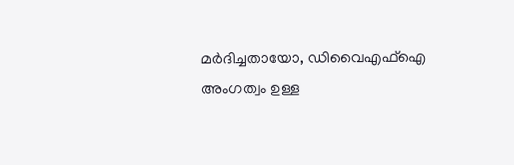മർദിച്ചതായോ, ഡിവൈഎഫ്ഐ അംഗത്വം ഉള്ള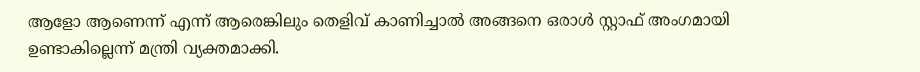ആളോ ആണെന്ന് എന്ന് ആരെങ്കിലും തെളിവ് കാണിച്ചാൽ അങ്ങനെ ഒരാൾ സ്റ്റാഫ്‌ അംഗമായി ഉണ്ടാകില്ലെന്ന് മന്ത്രി വ്യക്തമാക്കി.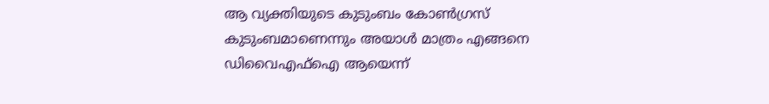ആ വ്യക്തിയുടെ കുടുംബം കോൺഗ്രസ്‌ കുടുംബമാണെന്നും അയാൾ മാത്രം എങ്ങനെ ഡിവൈഎഫ്ഐ ആയെന്ന്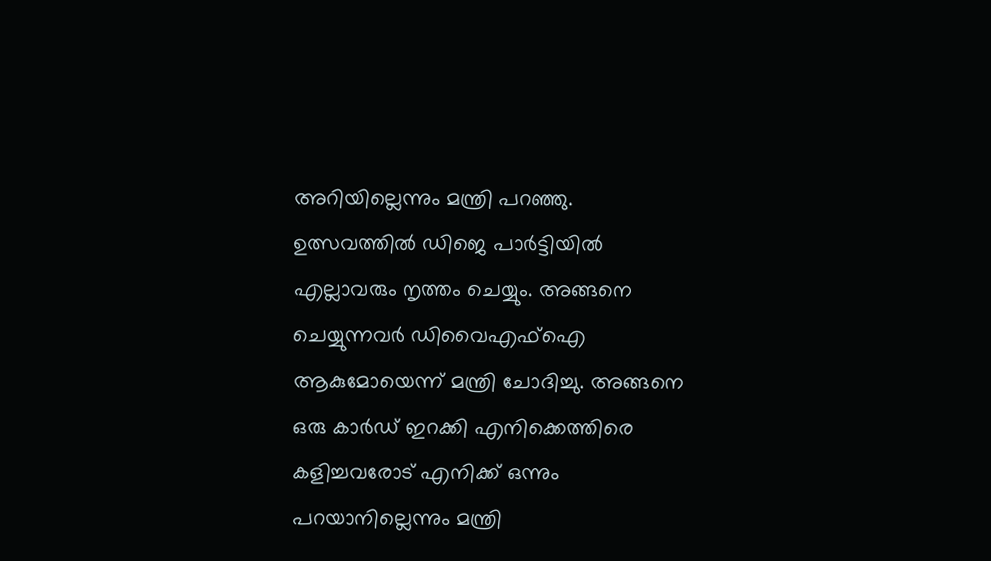അറിയില്ലെന്നും മന്ത്രി പറഞ്ഞു. ഉത്സവത്തിൽ ഡിജെ പാർട്ടിയിൽ എല്ലാവരും നൃത്തം ചെയ്യും. അങ്ങനെ ചെയ്യുന്നവർ ഡിവൈഎഫ്ഐ ആകുമോയെന്ന് മന്ത്രി ചോദിച്ചു. അങ്ങനെ ഒരു കാർഡ് ഇറക്കി എനിക്കെത്തിരെ കളിച്ചവരോട് എനിക്ക് ഒന്നും പറയാനില്ലെന്നും മന്ത്രി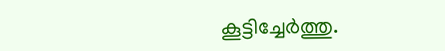കൂട്ടിച്ചേർത്തു.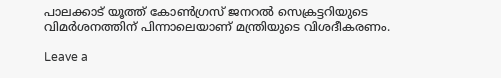പാലക്കാട് യൂത്ത് കോൺഗ്രസ് ജനറൽ സെക്രട്ടറിയുടെ വിമർശനത്തിന് പിന്നാലെയാണ് മന്ത്രിയുടെ വിശദീകരണം.

Leave a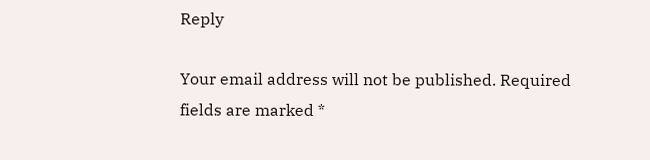Reply

Your email address will not be published. Required fields are marked *